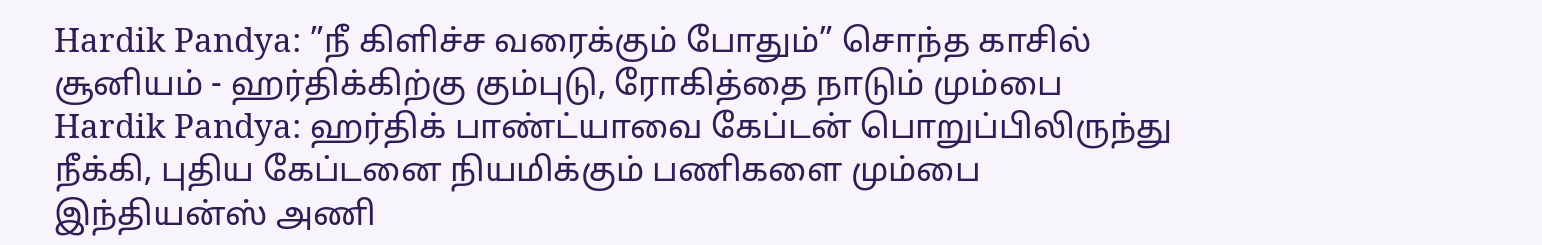Hardik Pandya: ”நீ கிளிச்ச வரைக்கும் போதும்” சொந்த காசில் சூனியம் - ஹர்திக்கிற்கு கும்புடு, ரோகித்தை நாடும் மும்பை
Hardik Pandya: ஹர்திக் பாண்ட்யாவை கேப்டன் பொறுப்பிலிருந்து நீக்கி, புதிய கேப்டனை நியமிக்கும் பணிகளை மும்பை இந்தியன்ஸ் அணி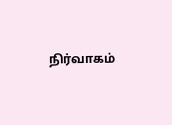நிர்வாகம்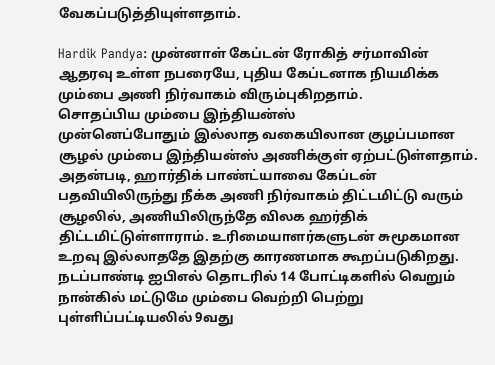வேகப்படுத்தியுள்ளதாம்.

Hardik Pandya: முன்னாள் கேப்டன் ரோகித் சர்மாவின் ஆதரவு உள்ள நபரையே, புதிய கேப்டனாக நியமிக்க மும்பை அணி நிர்வாகம் விரும்புகிறதாம்.
சொதப்பிய மும்பை இந்தியன்ஸ்
முன்னெப்போதும் இல்லாத வகையிலான குழப்பமான சூழல் மும்பை இந்தியன்ஸ் அணிக்குள் ஏற்பட்டுள்ளதாம். அதன்படி, ஹார்திக் பாண்ட்யாவை கேப்டன் பதவியிலிருந்து நீக்க அணி நிர்வாகம் திட்டமிட்டு வரும் சூழலில், அணியிலிருந்தே விலக ஹர்திக் திட்டமிட்டுள்ளாராம். உரிமையாளர்களுடன் சுமூகமான உறவு இல்லாததே இதற்கு காரணமாக கூறப்படுகிறது. நடப்பாண்டி ஐபிஎல் தொடரில் 14 போட்டிகளில் வெறும் நான்கில் மட்டுமே மும்பை வெற்றி பெற்று புள்ளிப்பட்டியலில் 9வது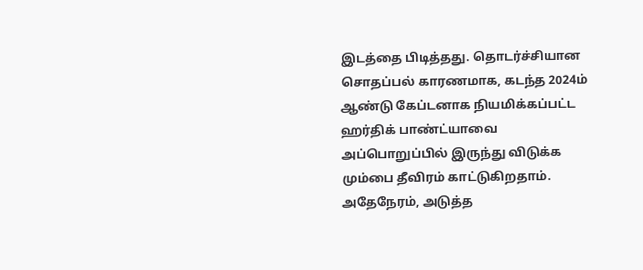இடத்தை பிடித்தது. தொடர்ச்சியான சொதப்பல் காரணமாக, கடந்த 2024ம் ஆண்டு கேப்டனாக நியமிக்கப்பட்ட ஹர்திக் பாண்ட்யாவை அப்பொறுப்பில் இருந்து விடுக்க மும்பை தீவிரம் காட்டுகிறதாம். அதேநேரம், அடுத்த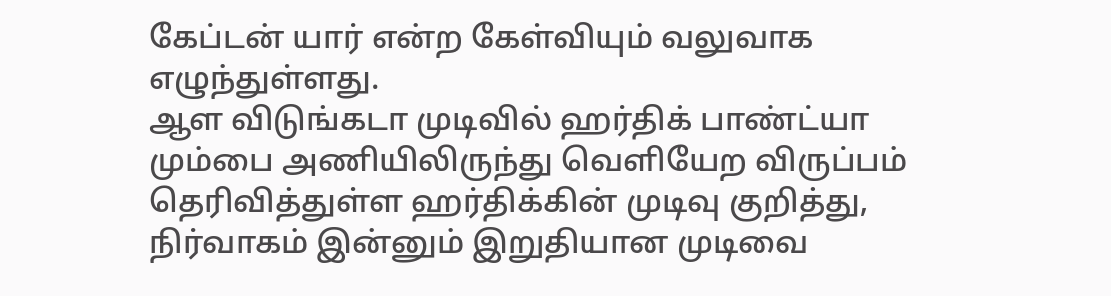கேப்டன் யார் என்ற கேள்வியும் வலுவாக எழுந்துள்ளது.
ஆள விடுங்கடா முடிவில் ஹர்திக் பாண்ட்யா
மும்பை அணியிலிருந்து வெளியேற விருப்பம் தெரிவித்துள்ள ஹர்திக்கின் முடிவு குறித்து, நிர்வாகம் இன்னும் இறுதியான முடிவை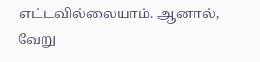எட்டவில்லையாம். ஆனால், வேறு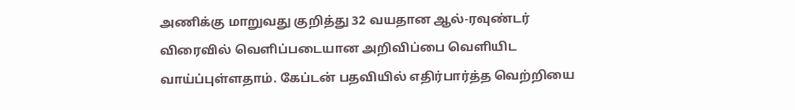அணிக்கு மாறுவது குறித்து 32 வயதான ஆல்-ரவுண்டர் விரைவில் வெளிப்படையான அறிவிப்பை வெளியிட வாய்ப்புள்ளதாம். கேப்டன் பதவியில் எதிர்பார்த்த வெற்றியை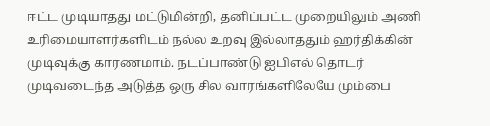ஈட்ட முடியாதது மட்டுமின்றி, தனிப்பட்ட முறையிலும் அணி உரிமையாளர்களிடம் நல்ல உறவு இல்லாததும் ஹர்திக்கின் முடிவுக்கு காரணமாம். நடப்பாண்டு ஐபிஎல் தொடர் முடிவடைந்த அடுத்த ஒரு சில வாரங்களிலேயே மும்பை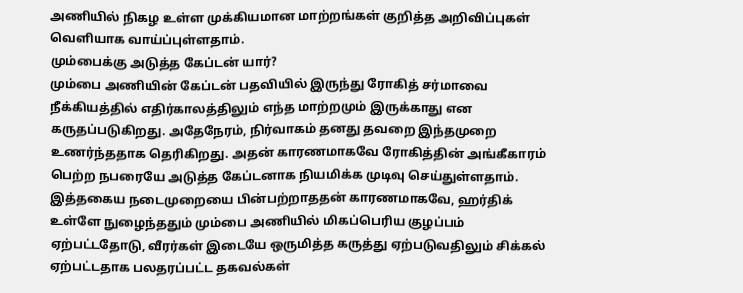அணியில் நிகழ உள்ள முக்கியமான மாற்றங்கள் குறித்த அறிவிப்புகள் வெளியாக வாய்ப்புள்ளதாம்.
மும்பைக்கு அடுத்த கேப்டன் யார்?
மும்பை அணியின் கேப்டன் பதவியில் இருந்து ரோகித் சர்மாவை நீக்கியத்தில் எதிர்காலத்திலும் எந்த மாற்றமும் இருக்காது என கருதப்படுகிறது. அதேநேரம், நிர்வாகம் தனது தவறை இந்தமுறை உணர்ந்ததாக தெரிகிறது. அதன் காரணமாகவே ரோகித்தின் அங்கீகாரம் பெற்ற நபரையே அடுத்த கேப்டனாக நியமிக்க முடிவு செய்துள்ளதாம். இத்தகைய நடைமுறையை பின்பற்றாததன் காரணமாகவே, ஹர்திக் உள்ளே நுழைந்ததும் மும்பை அணியில் மிகப்பெரிய குழப்பம் ஏற்பட்டதோடு, வீரர்கள் இடையே ஒருமித்த கருத்து ஏற்படுவதிலும் சிக்கல் ஏற்பட்டதாக பலதரப்பட்ட தகவல்கள்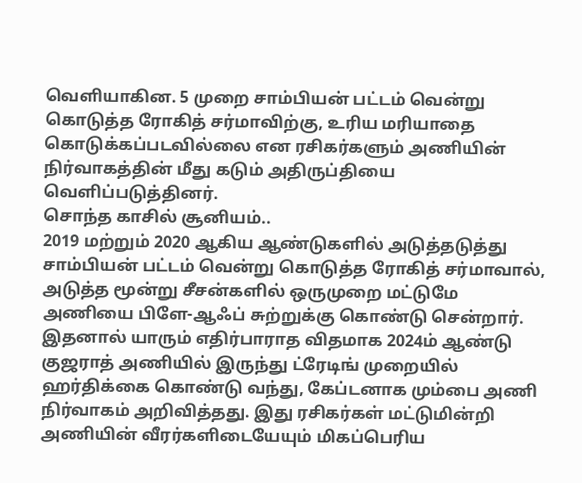வெளியாகின. 5 முறை சாம்பியன் பட்டம் வென்று கொடுத்த ரோகித் சர்மாவிற்கு, உரிய மரியாதை கொடுக்கப்படவில்லை என ரசிகர்களும் அணியின் நிர்வாகத்தின் மீது கடும் அதிருப்தியை வெளிப்படுத்தினர்.
சொந்த காசில் சூனியம்..
2019 மற்றும் 2020 ஆகிய ஆண்டுகளில் அடுத்தடுத்து சாம்பியன் பட்டம் வென்று கொடுத்த ரோகித் சர்மாவால், அடுத்த மூன்று சீசன்களில் ஒருமுறை மட்டுமே அணியை பிளே-ஆஃப் சுற்றுக்கு கொண்டு சென்றார். இதனால் யாரும் எதிர்பாராத விதமாக 2024ம் ஆண்டு குஜராத் அணியில் இருந்து ட்ரேடிங் முறையில் ஹர்திக்கை கொண்டு வந்து, கேப்டனாக மும்பை அணி நிர்வாகம் அறிவித்தது. இது ரசிகர்கள் மட்டுமின்றி அணியின் வீரர்களிடையேயும் மிகப்பெரிய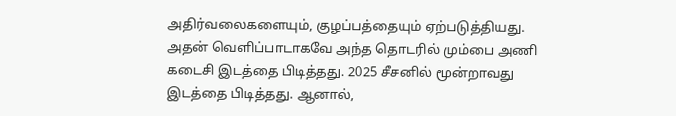அதிர்வலைகளையும், குழப்பத்தையும் ஏற்படுத்தியது. அதன் வெளிப்பாடாகவே அந்த தொடரில் மும்பை அணி கடைசி இடத்தை பிடித்தது. 2025 சீசனில் மூன்றாவது இடத்தை பிடித்தது. ஆனால்,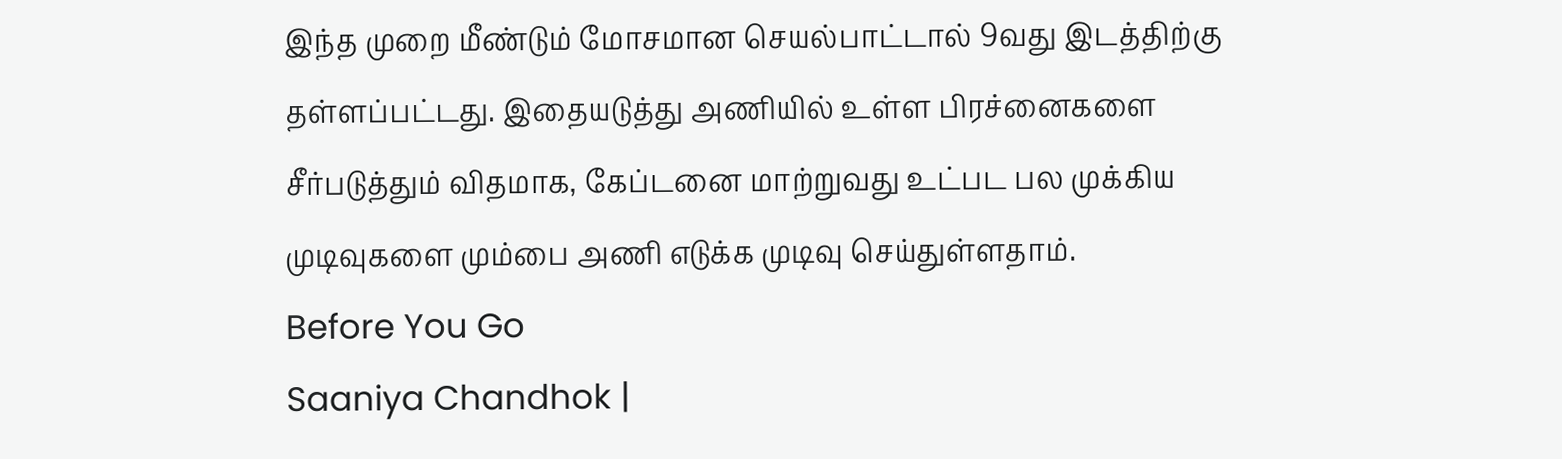இந்த முறை மீண்டும் மோசமான செயல்பாட்டால் 9வது இடத்திற்கு தள்ளப்பட்டது. இதையடுத்து அணியில் உள்ள பிரச்னைகளை சீர்படுத்தும் விதமாக, கேப்டனை மாற்றுவது உட்பட பல முக்கிய முடிவுகளை மும்பை அணி எடுக்க முடிவு செய்துள்ளதாம்.
Before You Go
Saaniya Chandhok |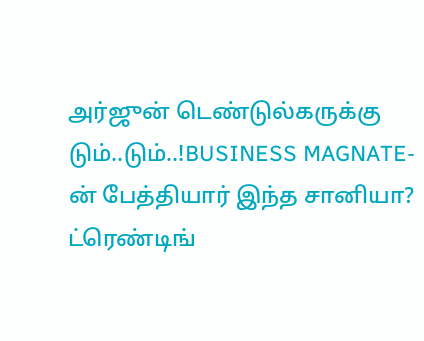அர்ஜுன் டெண்டுல்கருக்கு டும்..டும்..!BUSINESS MAGNATE-ன் பேத்தியார் இந்த சானியா?
ட்ரெண்டிங்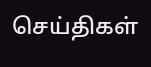செய்திகள்